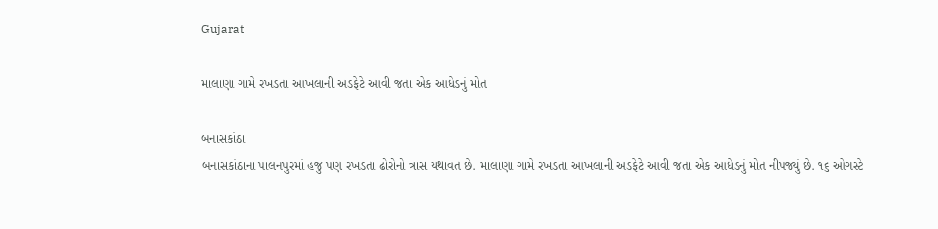Gujarat

માલાણા ગામે રખડતા આખલાની અડફેટે આવી જતા એક આધેડનું મોત

બનાસકાંઠા
બનાસકાંઠાના પાલનપુરમાં હજુ પણ રખડતા ઢોરોનો ત્રાસ યથાવત છે. માલાણા ગામે રખડતા આખલાની અડફેટે આવી જતા એક આધેડનું મોત નીપજ્યું છે. ૧૬ ઓગસ્ટે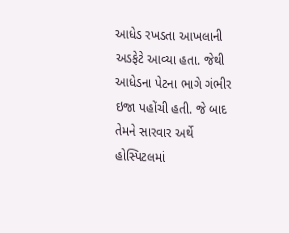આધેડ રખડતા આખલાની અડફેટે આવ્યા હતા. જેથી આધેડના પેટના ભાગે ગંભીર ઇજા પહોંચી હતી. જે બાદ તેમને સારવાર અર્થે હોસ્પિટલમાં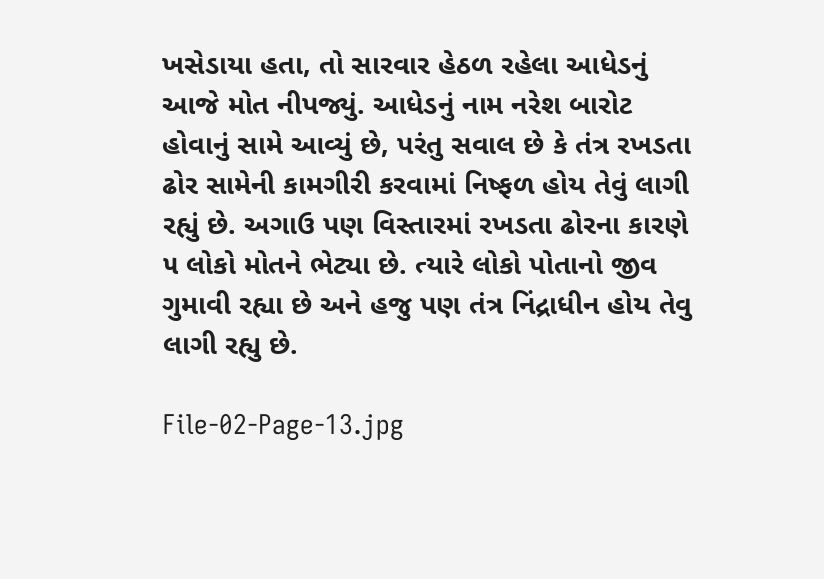ખસેડાયા હતા, તો સારવાર હેઠળ રહેલા આધેડનું આજે મોત નીપજ્યું. આધેડનું નામ નરેશ બારોટ હોવાનું સામે આવ્યું છે, પરંતુ સવાલ છે કે તંત્ર રખડતા ઢોર સામેની કામગીરી કરવામાં નિષ્ફળ હોય તેવું લાગી રહ્યું છે. અગાઉ પણ વિસ્તારમાં રખડતા ઢોરના કારણે ૫ લોકો મોતને ભેટ્યા છે. ત્યારે લોકો પોતાનો જીવ ગુમાવી રહ્યા છે અને હજુ પણ તંત્ર નિંદ્રાધીન હોય તેવુ લાગી રહ્યુ છે.

File-02-Page-13.jpg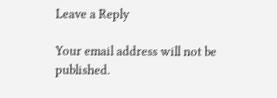Leave a Reply

Your email address will not be published.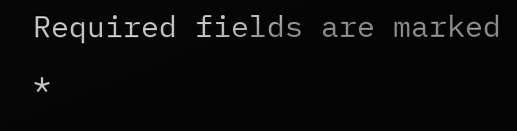Required fields are marked *